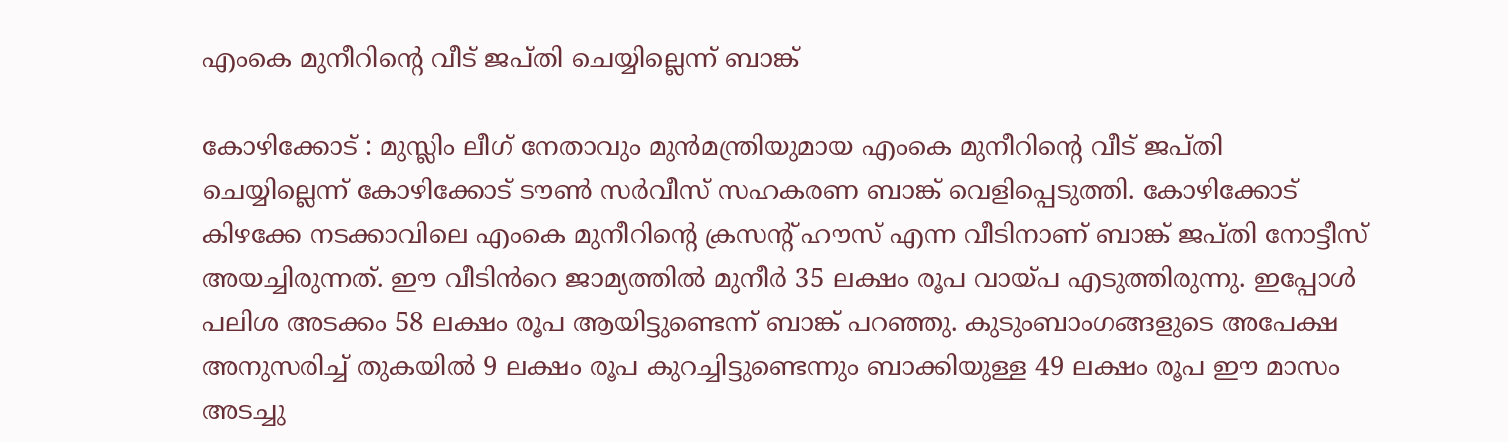എംകെ മുനീറിന്റെ വീട് ജപ്തി ചെയ്യില്ലെന്ന് ബാങ്ക്

കോഴിക്കോട് : മുസ്ലിം ലീഗ് നേതാവും മുൻമന്ത്രിയുമായ എംകെ മുനീറിന്റെ വീട് ജപ്തി ചെയ്യില്ലെന്ന് കോഴിക്കോട് ടൗൺ സർവീസ് സഹകരണ ബാങ്ക് വെളിപ്പെടുത്തി. കോഴിക്കോട് കിഴക്കേ നടക്കാവിലെ എംകെ മുനീറിന്റെ ക്രസന്റ് ഹൗസ് എന്ന വീടിനാണ് ബാങ്ക് ജപ്തി നോട്ടീസ് അയച്ചിരുന്നത്. ഈ വീടിൻറെ ജാമ്യത്തിൽ മുനീർ 35 ലക്ഷം രൂപ വായ്പ എടുത്തിരുന്നു. ഇപ്പോൾ പലിശ അടക്കം 58 ലക്ഷം രൂപ ആയിട്ടുണ്ടെന്ന് ബാങ്ക് പറഞ്ഞു. കുടുംബാംഗങ്ങളുടെ അപേക്ഷ അനുസരിച്ച് തുകയിൽ 9 ലക്ഷം രൂപ കുറച്ചിട്ടുണ്ടെന്നും ബാക്കിയുള്ള 49 ലക്ഷം രൂപ ഈ മാസം അടച്ചു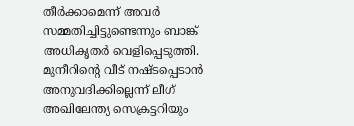തീർക്കാമെന്ന് അവർ സമ്മതിച്ചിട്ടുണ്ടെന്നും ബാങ്ക് അധികൃതർ വെളിപ്പെടുത്തി. മുനീറിൻ്റെ വീട് നഷ്ടപ്പെടാൻ അനുവദിക്കില്ലെന്ന് ലീഗ് അഖിലേന്ത്യ സെക്രട്ടറിയും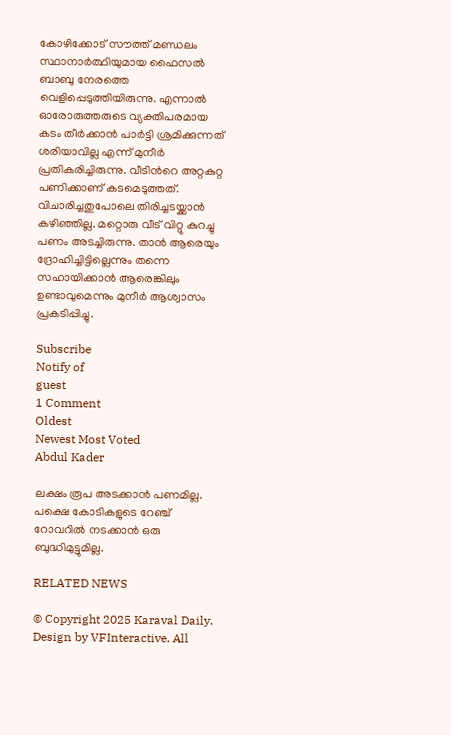കോഴിക്കോട് സൗത്ത് മണ്ഡലം സ്ഥാനാർത്ഥിയുമായ ഫൈസൽ ബാബു നേരത്തെ വെളിപ്പെടുത്തിയിരുന്നു. എന്നാൽ ഓരോരുത്തരുടെ വ്യക്തിപരമായ കടം തീർക്കാൻ പാർട്ടി ശ്രമിക്കുന്നത് ശരിയാവില്ല എന്ന് മുനീർ പ്രതികരിച്ചിരുന്നു. വീടിൻറെ അറ്റകുറ്റ പണിക്കാണ് കടമെടുത്തത്. വിചാരിച്ചതുപോലെ തിരിച്ചടയ്ക്കാൻ കഴിഞ്ഞില്ല. മറ്റൊരു വീട് വിറ്റു കുറച്ചു പണം അടച്ചിരുന്നു. താൻ ആരെയും ദ്രോഹിച്ചിട്ടില്ലെന്നും തന്നെ സഹായിക്കാൻ ആരെങ്കിലും ഉണ്ടാവുമെന്നും മുനീർ ആശ്വാസം പ്രകടിപ്പിച്ചു.

Subscribe
Notify of
guest
1 Comment
Oldest
Newest Most Voted
Abdul Kader

ലക്ഷം രൂപ അടക്കാൻ പണമില്ല. പക്ഷെ കോടികളുടെ റേഞ്ച് റോവറിൽ നടക്കാൻ ഒരു ബുദ്ധിമുട്ടുമില്ല.

RELATED NEWS

© Copyright 2025 Karaval Daily. Design by VFInteractive. All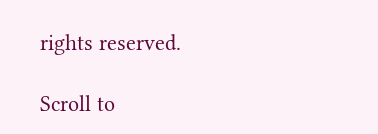rights reserved.

Scroll to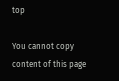top

You cannot copy content of this page